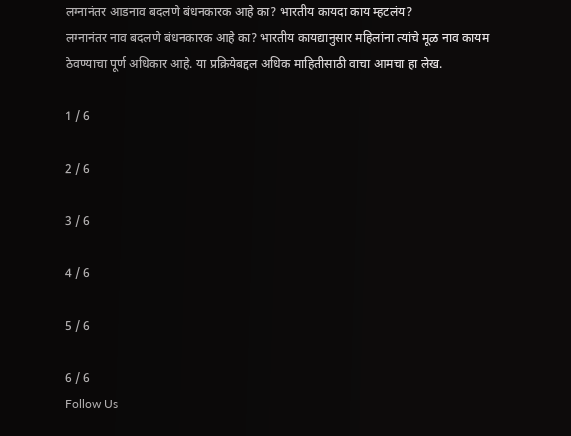लग्नानंतर आडनाव बदलणे बंधनकारक आहे का? भारतीय कायदा काय म्हटलंय?
लग्नानंतर नाव बदलणे बंधनकारक आहे का? भारतीय कायद्यानुसार महिलांना त्यांचे मूळ नाव कायम ठेवण्याचा पूर्ण अधिकार आहे. या प्रक्रियेबद्दल अधिक माहितीसाठी वाचा आमचा हा लेख.

1 / 6

2 / 6

3 / 6

4 / 6

5 / 6

6 / 6
Follow Us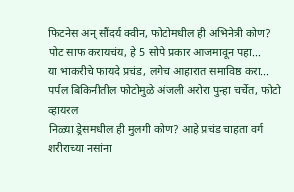फिटनेस अन् सौंदर्य क्वीन, फोटोमधील ही अभिनेत्री कोण?
पोट साफ करायचंय, हे 5 सोपे प्रकार आजमावून पहा...
या भाकरीचे फायदे प्रचंड, लगेच आहारात समाविष्ठ करा...
पर्पल बिकिनीतील फोटोमुळे अंजली अरोरा पुन्हा चर्चेत, फोटो व्हायरल
निळ्या ड्रेसमधील ही मुलगी कोण? आहे प्रचंड चाहता वर्ग
शरीराच्या नसांना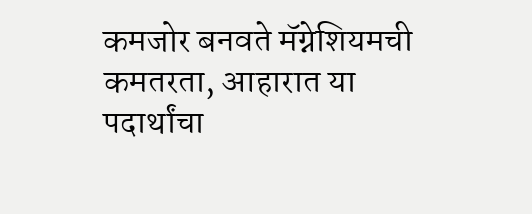कमजोर बनवते मॅग्नेशियमची कमतरता, आहारात या पदार्थांचा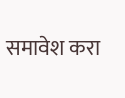समावेश करा